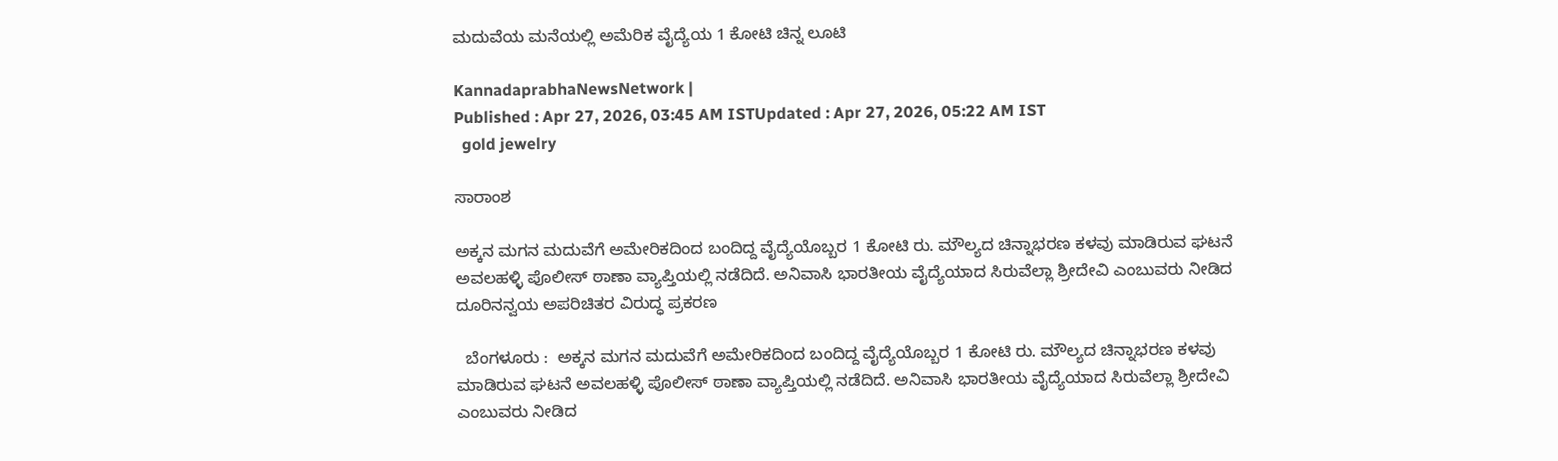ಮದುವೆಯ ಮನೆಯಲ್ಲಿ ಅಮೆರಿಕ ವೈದ್ಯೆಯ 1 ಕೋಟಿ ಚಿನ್ನ ಲೂಟಿ

KannadaprabhaNewsNetwork |
Published : Apr 27, 2026, 03:45 AM ISTUpdated : Apr 27, 2026, 05:22 AM IST
  gold jewelry

ಸಾರಾಂಶ

ಅಕ್ಕನ ಮಗನ ಮದುವೆಗೆ ಅಮೇರಿಕದಿಂದ ಬಂದಿದ್ದ ವೈದ್ಯೆಯೊಬ್ಬರ 1 ಕೋಟಿ ರು. ಮೌಲ್ಯದ ಚಿನ್ನಾಭರಣ ಕಳವು ಮಾಡಿರುವ ಘಟನೆ ಅವಲಹಳ್ಳಿ ಪೊಲೀಸ್‌ ಠಾಣಾ ವ್ಯಾಪ್ತಿಯಲ್ಲಿ ನಡೆದಿದೆ. ಅನಿವಾಸಿ ಭಾರತೀಯ ವೈದ್ಯೆಯಾದ ಸಿರುವೆಲ್ಲಾ ಶ್ರೀದೇವಿ ಎಂಬುವರು ನೀಡಿದ ದೂರಿನನ್ವಯ ಅಪರಿಚಿತರ ವಿರುದ್ಧ ಪ್ರಕರಣ

  ಬೆಂಗಳೂರು :  ಅಕ್ಕನ ಮಗನ ಮದುವೆಗೆ ಅಮೇರಿಕದಿಂದ ಬಂದಿದ್ದ ವೈದ್ಯೆಯೊಬ್ಬರ 1 ಕೋಟಿ ರು. ಮೌಲ್ಯದ ಚಿನ್ನಾಭರಣ ಕಳವು ಮಾಡಿರುವ ಘಟನೆ ಅವಲಹಳ್ಳಿ ಪೊಲೀಸ್‌ ಠಾಣಾ ವ್ಯಾಪ್ತಿಯಲ್ಲಿ ನಡೆದಿದೆ. ಅನಿವಾಸಿ ಭಾರತೀಯ ವೈದ್ಯೆಯಾದ ಸಿರುವೆಲ್ಲಾ ಶ್ರೀದೇವಿ ಎಂಬುವರು ನೀಡಿದ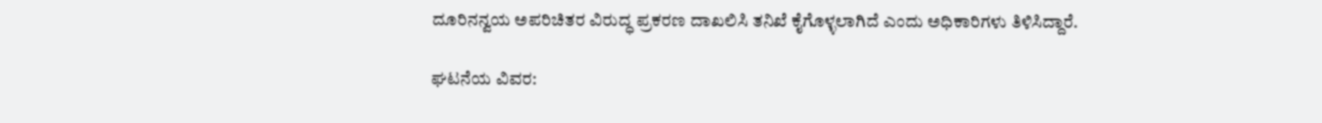ದೂರಿನನ್ವಯ ಅಪರಿಚಿತರ ವಿರುದ್ಧ ಪ್ರಕರಣ ದಾಖಲಿಸಿ ತನಿಖೆ ಕೈಗೊಳ್ಳಲಾಗಿದೆ ಎಂದು ಅಧಿಕಾರಿಗಳು ತಿಳಿಸಿದ್ದಾರೆ.

ಘಟನೆಯ ವಿವರ: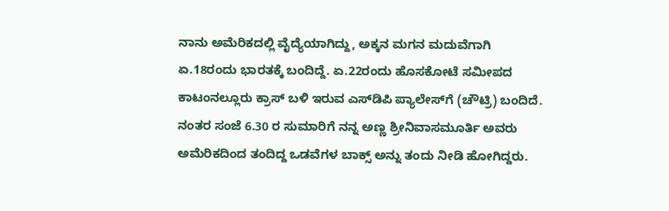ನಾನು ಅಮೆರಿಕದಲ್ಲಿ ವೈದ್ಯೆಯಾಗಿದ್ದು, ಅಕ್ಕನ ಮಗನ ಮದುವೆಗಾಗಿ ಏ.18ರಂದು ಭಾರತಕ್ಕೆ ಬಂದಿದ್ದೆ. ಏ.22ರಂದು ಹೊಸಕೋಟೆ ಸಮೀಪದ ಕಾಟಂನಲ್ಲೂರು ಕ್ರಾಸ್ ಬಳಿ ಇರುವ ಎಸ್‌ಡಿಪಿ ಪ್ಯಾಲೇಸ್‌ಗೆ (ಚೌಟ್ರಿ) ಬಂದಿದೆ. ನಂತರ ಸಂಜೆ 6.30 ರ ಸುಮಾರಿಗೆ ನನ್ನ ಅಣ್ಣ ಶ್ರೀನಿವಾಸಮೂರ್ತಿ ಅವರು ಅಮೆರಿಕದಿಂದ ತಂದಿದ್ದ ಒಡವೆಗಳ ಬಾಕ್ಸ್ ಅನ್ನು ತಂದು ನೀಡಿ ಹೋಗಿದ್ದರು.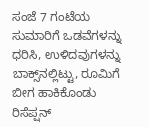ಸಂಜೆ 7 ಗಂಟೆಯ ಸುಮಾರಿಗೆ ಒಡವೆಗಳನ್ನು ಧರಿಸಿ, ಉಳಿದವುಗಳನ್ನು ಬಾಕ್ಸ್‌ನಲ್ಲಿಟ್ಟು, ರೂಮಿಗೆ ಬೀಗ ಹಾಕಿಕೊಂಡು ರಿಸೆಪ್ಷನ್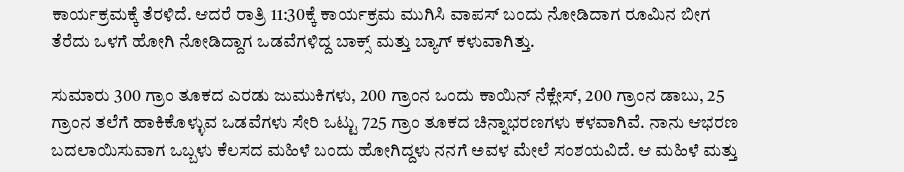ಕಾರ್ಯಕ್ರಮಕ್ಕೆ ತೆರಳಿದೆ. ಆದರೆ ರಾತ್ರಿ 11:30ಕ್ಕೆ ಕಾರ್ಯಕ್ರಮ ಮುಗಿಸಿ ವಾಪಸ್ ಬಂದು ನೋಡಿದಾಗ ರೂಮಿನ ಬೀಗ ತೆರೆದು ಒಳಗೆ ಹೋಗಿ ನೋಡಿದ್ದಾಗ ಒಡವೆಗಳಿದ್ದ ಬಾಕ್ಸ್ ಮತ್ತು ಬ್ಯಾಗ್ ಕಳುವಾಗಿತ್ತು.

ಸುಮಾರು 300 ಗ್ರಾಂ ತೂಕದ ಎರಡು ಜುಮುಕಿಗಳು, 200 ಗ್ರಾಂನ ಒಂದು ಕಾಯಿನ್‌ ನೆಕ್ಲೇಸ್‌, 200 ಗ್ರಾಂನ ಡಾಬು, 25 ಗ್ರಾಂನ ತಲೆಗೆ ಹಾಕಿಕೊಳ್ಳುವ ಒಡವೆಗಳು ಸೇರಿ ಒಟ್ಟು 725 ಗ್ರಾಂ ತೂಕದ ಚಿನ್ನಾಭರಣಗಳು ಕಳವಾಗಿವೆ. ನಾನು ಆಭರಣ ಬದಲಾಯಿಸುವಾಗ ಒಬ್ಬಳು ಕೆಲಸದ ಮಹಿಳೆ ಬಂದು ಹೋಗಿದ್ದಳು ನನಗೆ ಅವಳ ಮೇಲೆ ಸಂಶಯವಿದೆ. ಆ ಮಹಿಳೆ ಮತ್ತು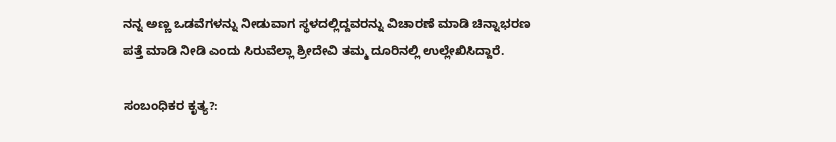ನನ್ನ ಅಣ್ಣ ಒಡವೆಗಳನ್ನು ನೀಡುವಾಗ ಸ್ಥಳದಲ್ಲಿದ್ದವರನ್ನು ವಿಚಾರಣೆ ಮಾಡಿ ಚಿನ್ನಾಭರಣ ಪತ್ತೆ ಮಾಡಿ ನೀಡಿ ಎಂದು ಸಿರುವೆಲ್ಲಾ ಶ್ರೀದೇವಿ ತಮ್ಮ ದೂರಿನಲ್ಲಿ ಉಲ್ಲೇಖಿಸಿದ್ದಾರೆ.

ಸಂಬಂಧಿಕರ ಕೃತ್ಯ?: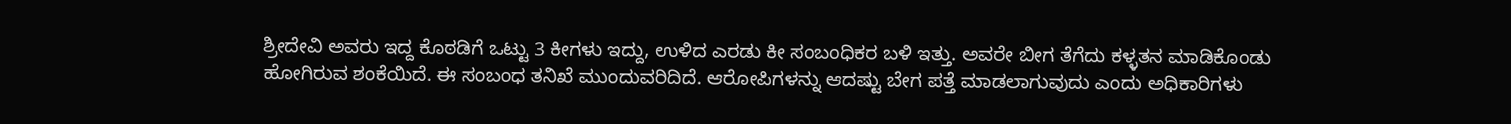ಶ್ರೀದೇವಿ ಅವರು ಇದ್ದ ಕೊಠಡಿಗೆ ಒಟ್ಟು 3 ಕೀಗಳು ಇದ್ದು, ಉಳಿದ ಎರಡು ಕೀ ಸಂಬಂಧಿಕರ ಬಳಿ ಇತ್ತು. ಅವರೇ ಬೀಗ ತೆಗೆದು ಕಳ್ಳತನ ಮಾಡಿಕೊಂಡು ಹೋಗಿರುವ ಶಂಕೆಯಿದೆ. ಈ ಸಂಬಂಧ ತನಿಖೆ ಮುಂದುವರಿದಿದೆ. ಆರೋಪಿಗಳನ್ನು ಆದಷ್ಟು ಬೇಗ ಪತ್ತೆ ಮಾಡಲಾಗುವುದು ಎಂದು ಅಧಿಕಾರಿಗಳು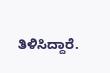ತಿಳಿಸಿದ್ದಾರೆ.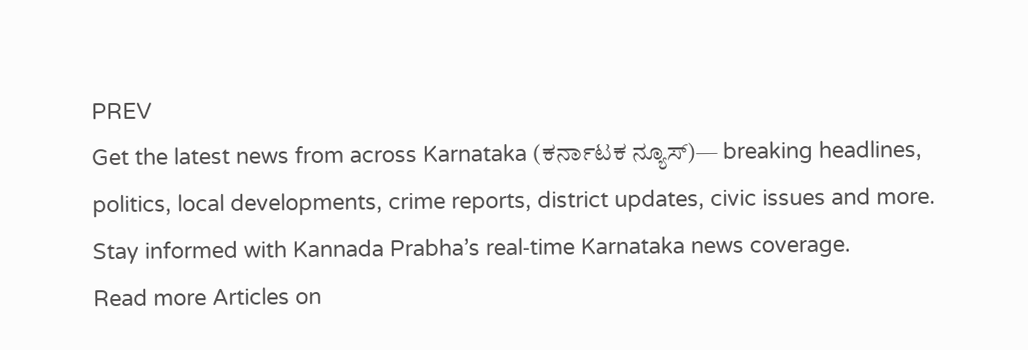PREV
Get the latest news from across Karnataka (ಕರ್ನಾಟಕ ನ್ಯೂಸ್)— breaking headlines, politics, local developments, crime reports, district updates, civic issues and more. Stay informed with Kannada Prabha’s real‑time Karnataka news coverage.
Read more Articles on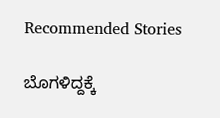Recommended Stories

ಬೊಗಳಿದ್ದಕ್ಕೆ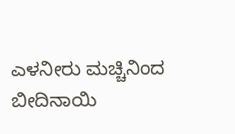ಎಳನೀರು ಮಚ್ಚಿನಿಂದ ಬೀದಿನಾಯಿ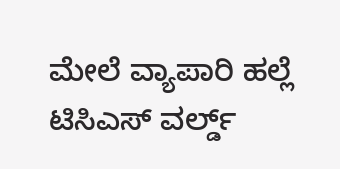ಮೇಲೆ ವ್ಯಾಪಾರಿ ಹಲ್ಲೆ
ಟಿಸಿಎಸ್ ವರ್ಲ್ಡ್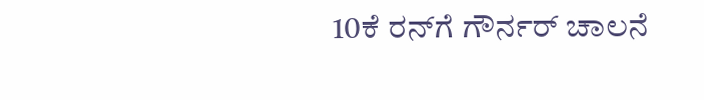10ಕೆ ರನ್‌ಗೆ ಗೌರ್ನರ್‌ ಚಾಲನೆ